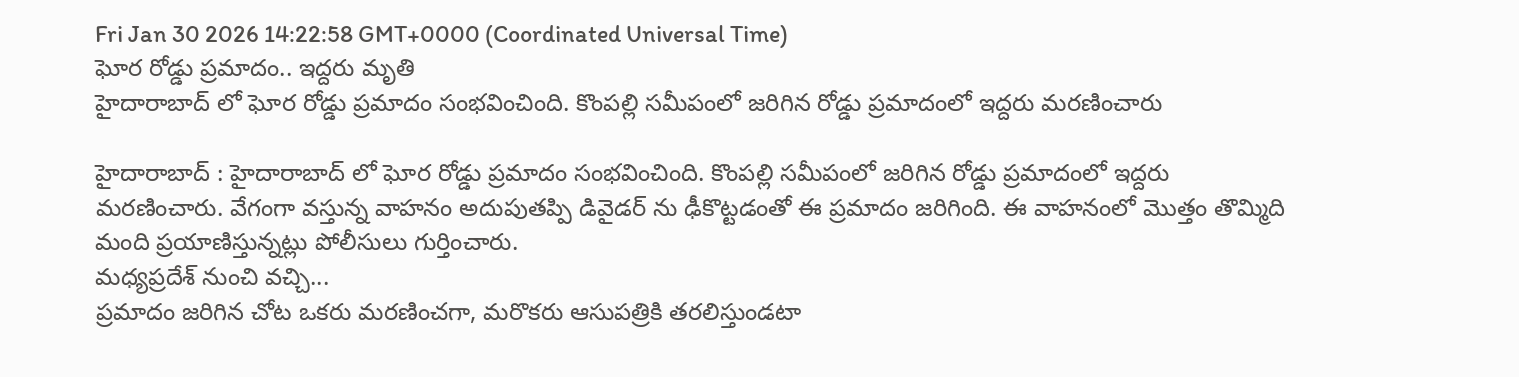Fri Jan 30 2026 14:22:58 GMT+0000 (Coordinated Universal Time)
ఘోర రోడ్డు ప్రమాదం.. ఇద్దరు మృతి
హైదారాబాద్ లో ఘోర రోడ్డు ప్రమాదం సంభవించింది. కొంపల్లి సమీపంలో జరిగిన రోడ్డు ప్రమాదంలో ఇద్దరు మరణించారు

హైదారాబాద్ : హైదారాబాద్ లో ఘోర రోడ్డు ప్రమాదం సంభవించింది. కొంపల్లి సమీపంలో జరిగిన రోడ్డు ప్రమాదంలో ఇద్దరు మరణించారు. వేగంగా వస్తున్న వాహనం అదుపుతప్పి డివైడర్ ను ఢీకొట్టడంతో ఈ ప్రమాదం జరిగింది. ఈ వాహనంలో మొత్తం తొమ్మిది మంది ప్రయాణిస్తున్నట్లు పోలీసులు గుర్తించారు.
మధ్యప్రదేశ్ నుంచి వచ్చి...
ప్రమాదం జరిగిన చోట ఒకరు మరణించగా, మరొకరు ఆసుపత్రికి తరలిస్తుండటా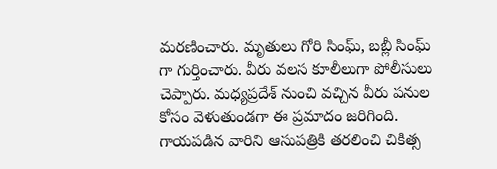మరణించారు. మృతులు గోరి సింఘ్, బబ్లీ సింఘ్ గా గుర్తించారు. వీరు వలస కూలీలుగా పోలీసులు చెప్పారు. మధ్యప్రదేశ్ నుంచి వచ్చిన వీరు పనుల కోసం వెళుతుండగా ఈ ప్రమాదం జరిగింది. గాయపడిన వారిని ఆసుపత్రికి తరలించి చికిత్స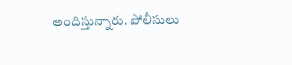అందిస్తున్నారు. పోలీసులు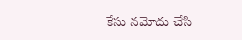కేసు నమోదు చేసి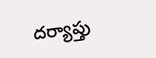దర్యాప్తు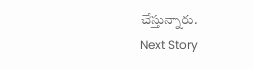చేస్తున్నారు.
Next Story